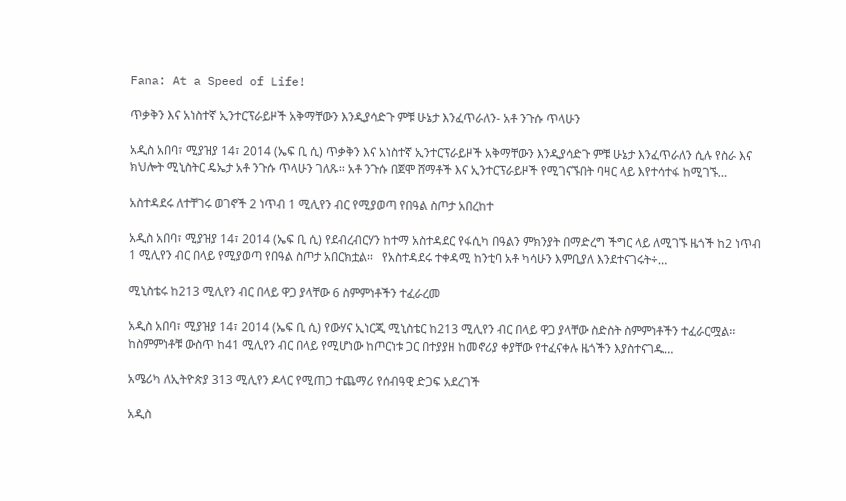Fana: At a Speed of Life!

ጥቃቅን እና አነስተኛ ኢንተርፕራይዞች አቅማቸውን እንዲያሳድጉ ምቹ ሁኔታ እንፈጥራለን- አቶ ንጉሱ ጥላሁን

አዲስ አበባ፣ ሚያዝያ 14፣ 2014 (ኤፍ ቢ ሲ) ጥቃቅን እና አነስተኛ ኢንተርፕራይዞች አቅማቸውን እንዲያሳድጉ ምቹ ሁኔታ እንፈጥራለን ሲሉ የስራ እና ክህሎት ሚኒስትር ዴኤታ አቶ ንጉሱ ጥላሁን ገለጹ፡፡ አቶ ንጉሱ በጀሞ ሸማቶች እና ኢንተርፕራይዞች የሚገናኙበት ባዛር ላይ እየተሳተፋ ከሚገኙ…

አስተዳደሩ ለተቸገሩ ወገኖች 2 ነጥብ 1 ሚሊየን ብር የሚያወጣ የበዓል ስጦታ አበረከተ

አዲስ አበባ፣ ሚያዝያ 14፣ 2014 (ኤፍ ቢ ሲ) የደብረብርሃን ከተማ አስተዳደር የፋሲካ በዓልን ምክንያት በማድረግ ችግር ላይ ለሚገኙ ዜጎች ከ2 ነጥብ 1 ሚሊየን ብር በላይ የሚያወጣ የበዓል ስጦታ አበርክቷል፡፡   የአስተዳደሩ ተቀዳሚ ከንቲባ አቶ ካሳሁን እምቢያለ እንደተናገሩት÷…

ሚኒስቴሩ ከ213 ሚሊየን ብር በላይ ዋጋ ያላቸው 6 ስምምነቶችን ተፈራረመ

አዲስ አበባ፣ ሚያዝያ 14፣ 2014 (ኤፍ ቢ ሲ) የውሃና ኢነርጂ ሚኒስቴር ከ213 ሚሊየን ብር በላይ ዋጋ ያላቸው ስድስት ስምምነቶችን ተፈራርሟል፡፡ ከስምምነቶቹ ውስጥ ከ41 ሚሊየን ብር በላይ የሚሆነው ከጦርነቱ ጋር በተያያዘ ከመኖሪያ ቀያቸው የተፈናቀሉ ዜጎችን እያስተናገዱ…

አሜሪካ ለኢትዮጵያ 313 ሚሊየን ዶላር የሚጠጋ ተጨማሪ የሰብዓዊ ድጋፍ አደረገች

አዲስ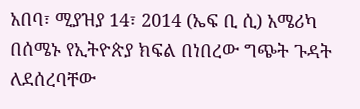አበባ፣ ሚያዝያ 14፣ 2014 (ኤፍ ቢ ሲ) አሜሪካ በሰሜኑ የኢትዮጵያ ክፍል በነበረው ግጭት ጉዳት ለደሰረባቸው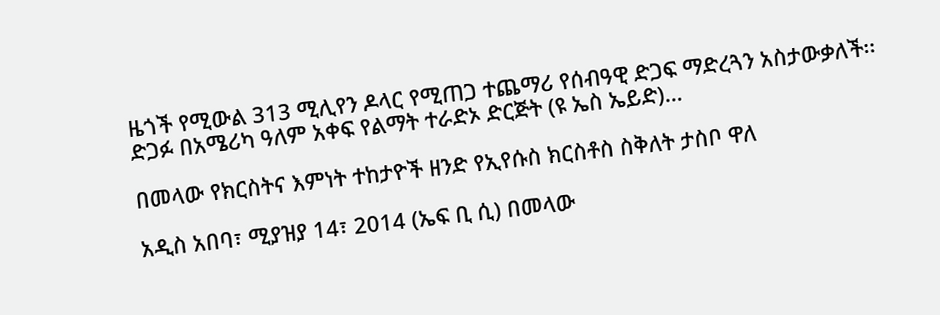ዜጎች የሚውል 313 ሚሊየን ዶላር የሚጠጋ ተጨማሪ የሰብዓዊ ድጋፍ ማድረጓን አስታውቃለች፡፡   ድጋፉ በአሜሪካ ዓለም አቀፍ የልማት ተራድኦ ድርጅት (ዩ ኤስ ኤይድ)…

በመላው የክርስትና እምነት ተከታዮች ዘንድ የኢየሱስ ክርስቶስ ስቅለት ታስቦ ዋለ

አዲስ አበባ፣ ሚያዝያ 14፣ 2014 (ኤፍ ቢ ሲ) በመላው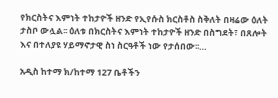የክርስትና እምነት ተከታዮች ዘንድ የኢየሱስ ክርስቶስ ስቅለት በዛሬው ዕለት ታስቦ ውሏል፡፡ ዕለቱ በክርስትና እምነት ተከታዮች ዘንድ በስግደት፣ በጸሎት እና በተለያዩ ሃይማኖታዊ ስነ ስርዓቶች ነው የታሰበው፡፡…

አዲስ ከተማ ክ/ከተማ 127 ቤቶችን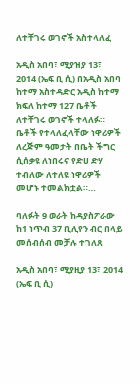ለተቸገሩ ወገኖች አስተላለፈ

አዲስ አበባ፣ ሚያዝያ 13፣ 2014 (ኤፍ ቢ ሲ) በአዲስ አበባ ከተማ አስተዳድር አዲስ ከተማ ክፍለ ከተማ 127 ቤቶች ለተቸገሩ ወገኖች ተላለፉ።   ቤቶች የተላለፈላቸው ነዋሪዎች ለረጅም ዓመታት በቤት ችግር ሲሰቃዩ ለነበሩና የድሀ ድሃ ተብለው ለተለዩ ነዋሪዎች መሆኑ ተመልክቷል።…

ባለፉት 9 ወራት ከዳያስፖራው ከ1 ነጥብ 37 ቢሊየን ብር በላይ መሰብሰብ መቻሉ ተገለጸ

አዲስ አበባ፣ ሚያዚያ 13፣ 2014 (ኤፍ ቢ ሲ)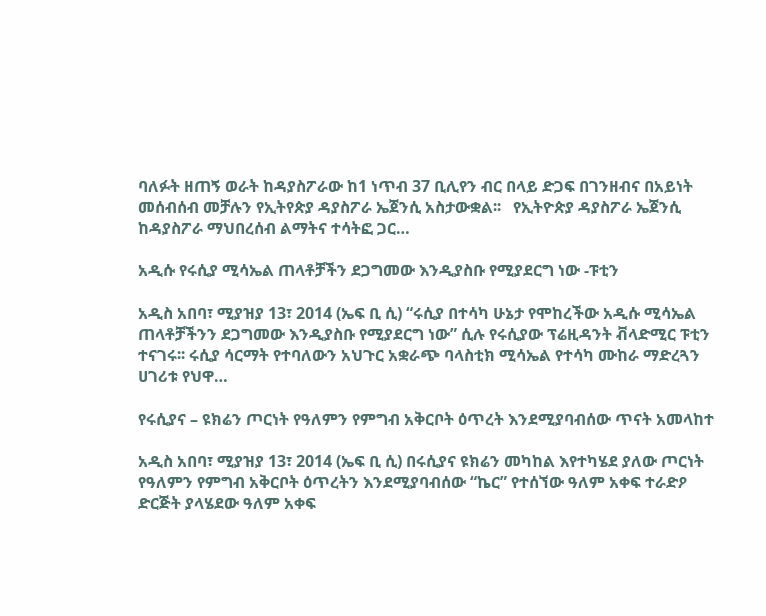ባለፉት ዘጠኝ ወራት ከዳያስፖራው ከ1 ነጥብ 37 ቢሊየን ብር በላይ ድጋፍ በገንዘብና በአይነት መሰብሰብ መቻሉን የኢትየጵያ ዳያስፖራ ኤጀንሲ አስታውቋል፡፡   የኢትዮጵያ ዳያስፖራ ኤጀንሲ ከዳያስፖራ ማህበረሰብ ልማትና ተሳትፎ ጋር…

አዲሱ የሩሲያ ሚሳኤል ጠላቶቻችን ደጋግመው እንዲያስቡ የሚያደርግ ነው -ፑቲን

አዲስ አበባ፣ ሚያዝያ 13፣ 2014 (ኤፍ ቢ ሲ) “ሩሲያ በተሳካ ሁኔታ የሞከረችው አዲሱ ሚሳኤል ጠላቶቻችንን ደጋግመው እንዲያስቡ የሚያደርግ ነው” ሲሉ የሩሲያው ፕሬዚዳንት ቭላድሚር ፑቲን ተናገሩ፡፡ ሩሲያ ሳርማት የተባለውን አህጉር አቋራጭ ባላስቲክ ሚሳኤል የተሳካ ሙከራ ማድረጓን ሀገሪቱ የህዋ…

የሩሲያና – ዩክሬን ጦርነት የዓለምን የምግብ አቅርቦት ዕጥረት እንደሚያባብሰው ጥናት አመላከተ

አዲስ አበባ፣ ሚያዝያ 13፣ 2014 (ኤፍ ቢ ሲ) በሩሲያና ዩክሬን መካከል እየተካሄደ ያለው ጦርነት የዓለምን የምግብ አቅርቦት ዕጥረትን እንደሚያባብሰው “ኬር” የተሰኘው ዓለም አቀፍ ተራድዖ ድርጅት ያላሄደው ዓለም አቀፍ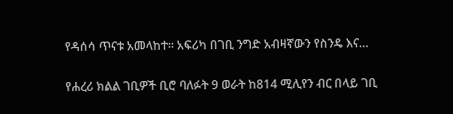የዳሰሳ ጥናቱ አመላከተ፡፡ አፍሪካ በገቢ ንግድ አብዛኛውን የስንዴ እና…

የሐረሪ ክልል ገቢዎች ቢሮ ባለፉት 9 ወራት ከ814 ሚሊየን ብር በላይ ገቢ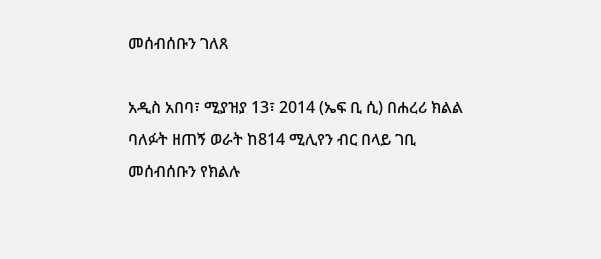መሰብሰቡን ገለጸ

አዲስ አበባ፣ ሚያዝያ 13፣ 2014 (ኤፍ ቢ ሲ) በሐረሪ ክልል ባለፉት ዘጠኝ ወራት ከ814 ሚሊየን ብር በላይ ገቢ መሰብሰቡን የክልሉ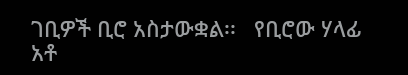ገቢዎች ቢሮ አስታውቋል፡፡   የቢሮው ሃላፊ አቶ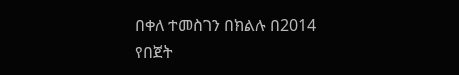በቀለ ተመስገን በክልሉ በ2014 የበጀት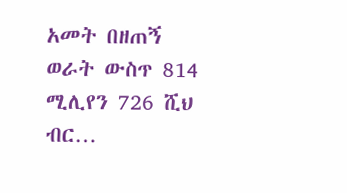አመት በዘጠኝ ወራት ውስጥ 814 ሚሊየን 726 ሺህ ብር…